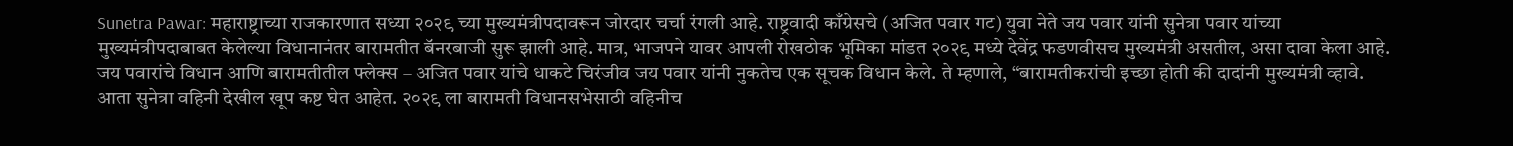Sunetra Pawar: महाराष्ट्राच्या राजकारणात सध्या २०२९ च्या मुख्यमंत्रीपदावरून जोरदार चर्चा रंगली आहे. राष्ट्रवादी काँग्रेसचे (अजित पवार गट) युवा नेते जय पवार यांनी सुनेत्रा पवार यांच्या मुख्यमंत्रीपदाबाबत केलेल्या विधानानंतर बारामतीत बॅनरबाजी सुरू झाली आहे. मात्र, भाजपने यावर आपली रोखठोक भूमिका मांडत २०२९ मध्ये देवेंद्र फडणवीसच मुख्यमंत्री असतील, असा दावा केला आहे. जय पवारांचे विधान आणि बारामतीतील फ्लेक्स – अजित पवार यांचे धाकटे चिरंजीव जय पवार यांनी नुकतेच एक सूचक विधान केले. ते म्हणाले, “बारामतीकरांची इच्छा होती की दादांनी मुख्यमंत्री व्हावे. आता सुनेत्रा वहिनी देखील खूप कष्ट घेत आहेत. २०२९ ला बारामती विधानसभेसाठी वहिनीच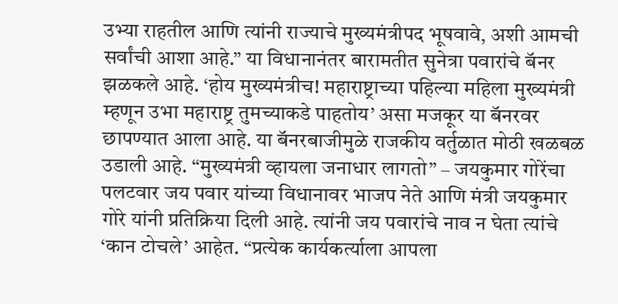उभ्या राहतील आणि त्यांनी राज्याचे मुख्यमंत्रीपद भूषवावे, अशी आमची सर्वांची आशा आहे.” या विधानानंतर बारामतीत सुनेत्रा पवारांचे बॅनर झळकले आहे. ‘होय मुख्यमंत्रीच! महाराष्ट्राच्या पहिल्या महिला मुख्यमंत्री म्हणून उभा महाराष्ट्र तुमच्याकडे पाहतोय’ असा मजकूर या बॅनरवर छापण्यात आला आहे. या बॅनरबाजीमुळे राजकीय वर्तुळात मोठी खळबळ उडाली आहे. “मुख्यमंत्री व्हायला जनाधार लागतो” – जयकुमार गोरेंचा पलटवार जय पवार यांच्या विधानावर भाजप नेते आणि मंत्री जयकुमार गोरे यांनी प्रतिक्रिया दिली आहे. त्यांनी जय पवारांचे नाव न घेता त्यांचे ‘कान टोचले’ आहेत. “प्रत्येक कार्यकर्त्याला आपला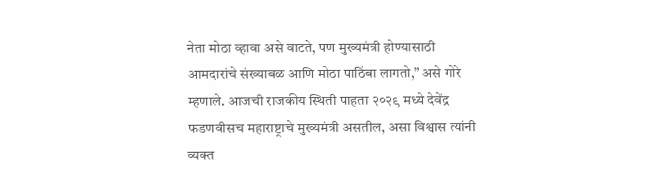नेता मोठा व्हावा असे वाटते, पण मुख्यमंत्री होण्यासाठी आमदारांचे संख्याबळ आणि मोठा पाठिंबा लागतो,” असे गोरे म्हणाले. आजची राजकीय स्थिती पाहता २०२९ मध्ये देवेंद्र फडणवीसच महाराष्ट्राचे मुख्यमंत्री असतील, असा विश्वास त्यांनी व्यक्त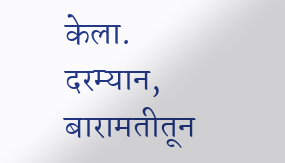केला. दरम्यान, बारामतीतून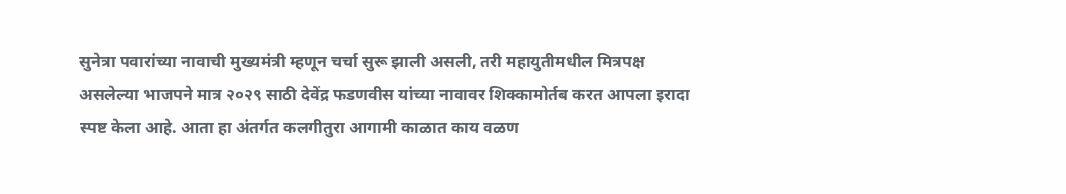सुनेत्रा पवारांच्या नावाची मुख्यमंत्री म्हणून चर्चा सुरू झाली असली, तरी महायुतीमधील मित्रपक्ष असलेल्या भाजपने मात्र २०२९ साठी देवेंद्र फडणवीस यांच्या नावावर शिक्कामोर्तब करत आपला इरादा स्पष्ट केला आहे. आता हा अंतर्गत कलगीतुरा आगामी काळात काय वळण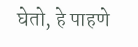घेतो, हे पाहणे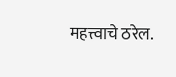महत्त्वाचे ठरेल.